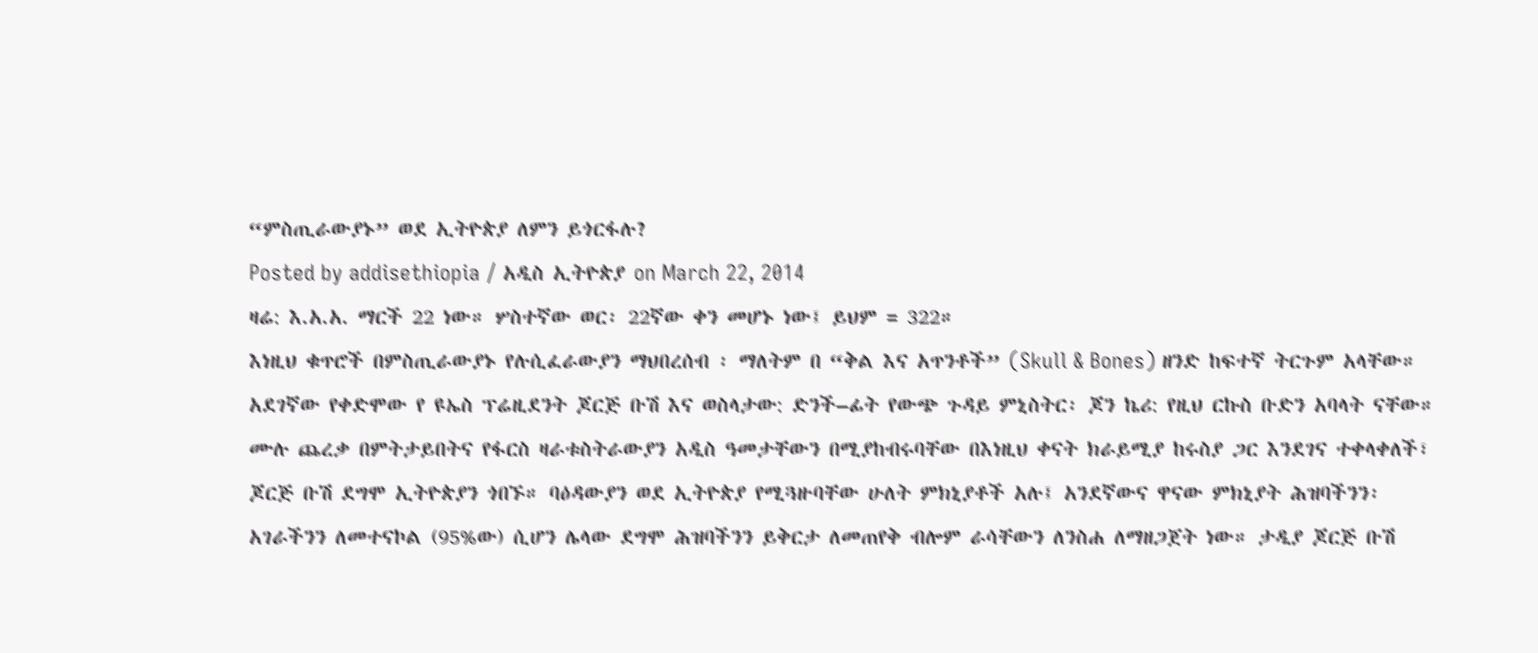“ምስጢራውያኑ” ወደ ኢትዮጵያ ለምን ይጎርፋሉ?
Posted by addisethiopia / አዲስ ኢትዮጵያ on March 22, 2014
ዛሬ: እ.አ.አ. ማርች 22 ነው። ሦስተኛው ወር፡ 22ኛው ቀን መሆኑ ነው፤ ይህም = 322።
እነዚህ ቁጥሮች በምስጢራውያኑ የሉሲፈራውያን ማህበረሰብ ፡ ማለትም በ “ቅል እና አጥንቶች” (Skull & Bones) ዘንድ ከፍተኛ ትርጉም አላቸው። አደገኛው የቀድሞው የ ዩኤስ ፕሬዚደንት ጆርጅ ቡሽ እና ወስላታው: ድንች–ፊት የውጭ ጉዳይ ምኒስትር፡ ጆን ኬሪ: የዚህ ርኩስ ቡድን አባላት ናቸው።
ሙሉ ጨረቃ በምትታይበትና የፋርስ ዛራቱስትራውያን አዲስ ዓመታቸውን በሚያከብሩባቸው በእነዚህ ቀናት ክራይሚያ ከሩስያ ጋር እንደገና ተቀላቀለች፣ ጆርጅ ቡሽ ደግሞ ኢትዮጵያን ጎበኙ። ባዕዳውያን ወደ ኢትዮጵያ የሚጓዙባቸው ሁለት ምክኒያቶች አሉ፤ አንደኛውና ዋናው ምክኒያት ሕዝባችንን፡ አገራችንን ለመተናኮል (95%ው) ሲሆን ሌላው ደግሞ ሕዝባችንን ይቅርታ ለመጠየቅ ብሎም ራሳቸውን ለንስሐ ለማዘጋጀት ነው። ታዲያ ጆርጅ ቡሽ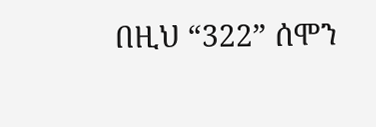በዚህ “322” ሰሞን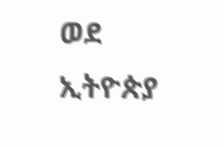ወደ ኢትዮጵያ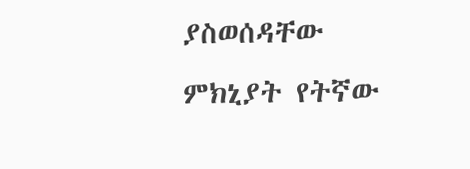ያስወሰዳቸው ምክኒያት የትኛው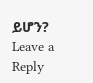ይሆን?
Leave a Reply